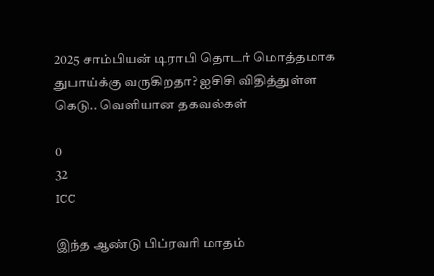2025 சாம்பியன் டிராபி தொடர் மொத்தமாக துபாய்க்கு வருகிறதா? ஐசிசி விதித்துள்ள கெடு.. வெளியான தகவல்கள்

0
32
ICC

இந்த ஆண்டு பிப்ரவரி மாதம்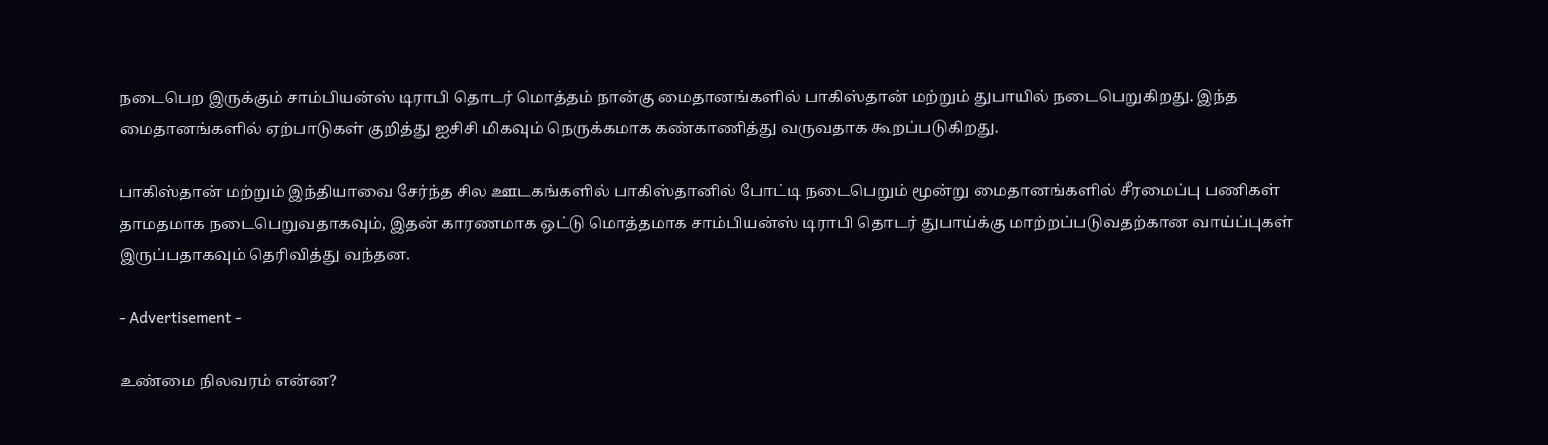நடைபெற இருக்கும் சாம்பியன்ஸ் டிராபி தொடர் மொத்தம் நான்கு மைதானங்களில் பாகிஸ்தான் மற்றும் துபாயில் நடைபெறுகிறது. இந்த மைதானங்களில் ஏற்பாடுகள் குறித்து ஐசிசி மிகவும் நெருக்கமாக கண்காணித்து வருவதாக கூறப்படுகிறது.

பாகிஸ்தான் மற்றும் இந்தியாவை சேர்ந்த சில ஊடகங்களில் பாகிஸ்தானில் போட்டி நடைபெறும் மூன்று மைதானங்களில் சீரமைப்பு பணிகள் தாமதமாக நடைபெறுவதாகவும், இதன் காரணமாக ஒட்டு மொத்தமாக சாம்பியன்ஸ் டிராபி தொடர் துபாய்க்கு மாற்றப்படுவதற்கான வாய்ப்புகள் இருப்பதாகவும் தெரிவித்து வந்தன.

- Advertisement -

உண்மை நிலவரம் என்ன?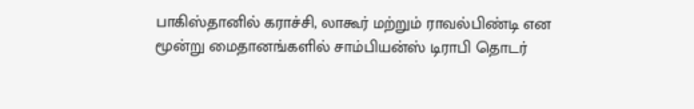பாகிஸ்தானில் கராச்சி, லாகூர் மற்றும் ராவல்பிண்டி என மூன்று மைதானங்களில் சாம்பியன்ஸ் டிராபி தொடர்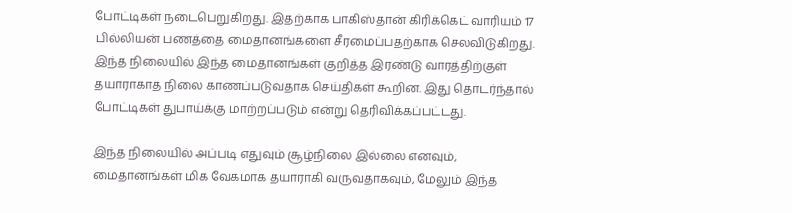போட்டிகள் நடைபெறுகிறது. இதற்காக பாகிஸ்தான் கிரிக்கெட் வாரியம் 17 பில்லியன் பணத்தை மைதானங்களை சீரமைப்பதற்காக செலவிடுகிறது. இந்த நிலையில் இந்த மைதானங்கள் குறித்த இரண்டு வாரத்திற்குள் தயாராகாத நிலை காணப்படுவதாக செய்திகள் கூறின. இது தொடர்ந்தால் போட்டிகள் துபாய்க்கு மாற்றப்படும் என்று தெரிவிக்கப்பட்டது.

இந்த நிலையில் அப்படி எதுவும் சூழ்நிலை இல்லை எனவும், மைதானங்கள் மிக வேகமாக தயாராகி வருவதாகவும், மேலும் இந்த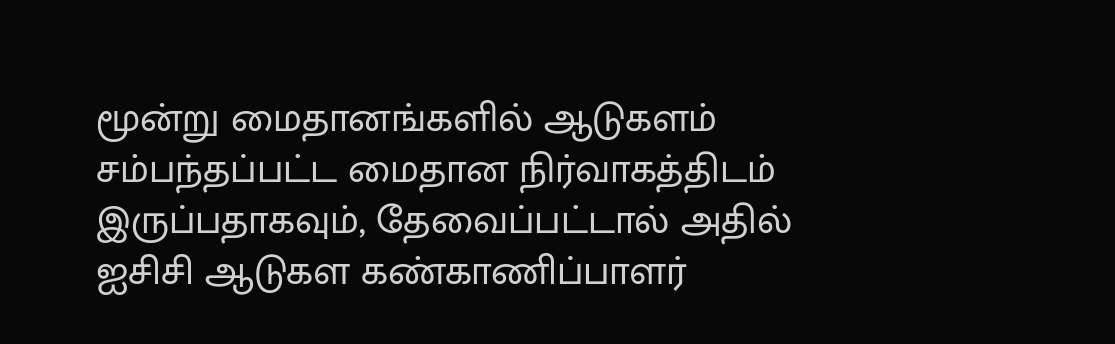மூன்று மைதானங்களில் ஆடுகளம் சம்பந்தப்பட்ட மைதான நிர்வாகத்திடம் இருப்பதாகவும், தேவைப்பட்டால் அதில் ஐசிசி ஆடுகள கண்காணிப்பாளர்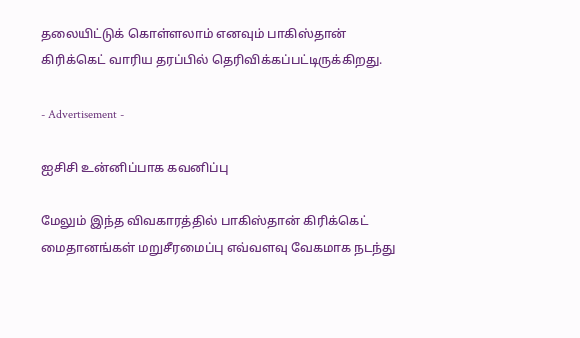தலையிட்டுக் கொள்ளலாம் எனவும் பாகிஸ்தான் கிரிக்கெட் வாரிய தரப்பில் தெரிவிக்கப்பட்டிருக்கிறது.

- Advertisement -

ஐசிசி உன்னிப்பாக கவனிப்பு

மேலும் இந்த விவகாரத்தில் பாகிஸ்தான் கிரிக்கெட் மைதானங்கள் மறுசீரமைப்பு எவ்வளவு வேகமாக நடந்து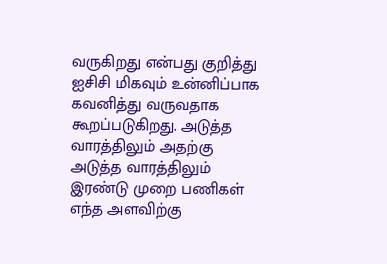வருகிறது என்பது குறித்து ஐசிசி மிகவும் உன்னிப்பாக கவனித்து வருவதாக கூறப்படுகிறது. அடுத்த வாரத்திலும் அதற்கு அடுத்த வாரத்திலும் இரண்டு முறை பணிகள் எந்த அளவிற்கு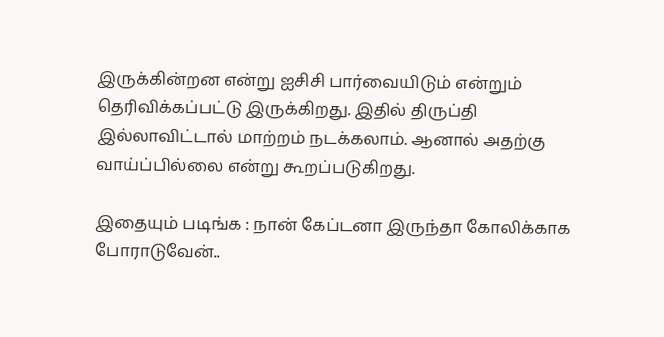இருக்கின்றன என்று ஐசிசி பார்வையிடும் என்றும் தெரிவிக்கப்பட்டு இருக்கிறது. இதில் திருப்தி இல்லாவிட்டால் மாற்றம் நடக்கலாம். ஆனால் அதற்கு வாய்ப்பில்லை என்று கூறப்படுகிறது.

இதையும் படிங்க : நான் கேப்டனா இருந்தா கோலிக்காக போராடுவேன்..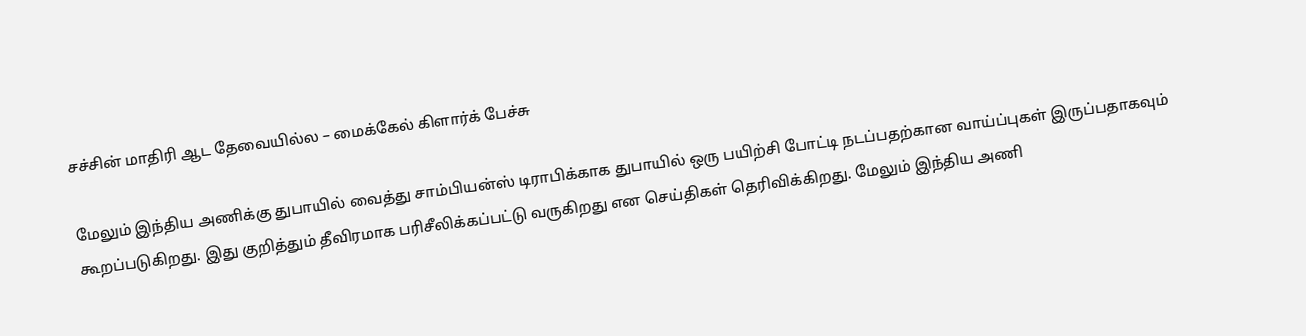சச்சின் மாதிரி ஆட தேவையில்ல – மைக்கேல் கிளார்க் பேச்சு

மேலும் இந்திய அணிக்கு துபாயில் வைத்து சாம்பியன்ஸ் டிராபிக்காக துபாயில் ஒரு பயிற்சி போட்டி நடப்பதற்கான வாய்ப்புகள் இருப்பதாகவும் கூறப்படுகிறது. இது குறித்தும் தீவிரமாக பரிசீலிக்கப்பட்டு வருகிறது என செய்திகள் தெரிவிக்கிறது. மேலும் இந்திய அணி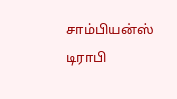சாம்பியன்ஸ் டிராபி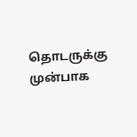தொடருக்கு முன்பாக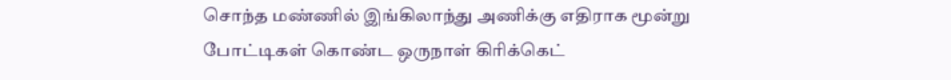சொந்த மண்ணில் இங்கிலாந்து அணிக்கு எதிராக மூன்று போட்டிகள் கொண்ட ஒருநாள் கிரிக்கெட்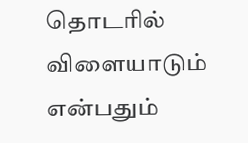தொடரில் விளையாடும் என்பதும்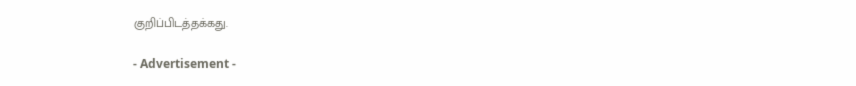குறிப்பிடத்தக்கது.

- Advertisement -